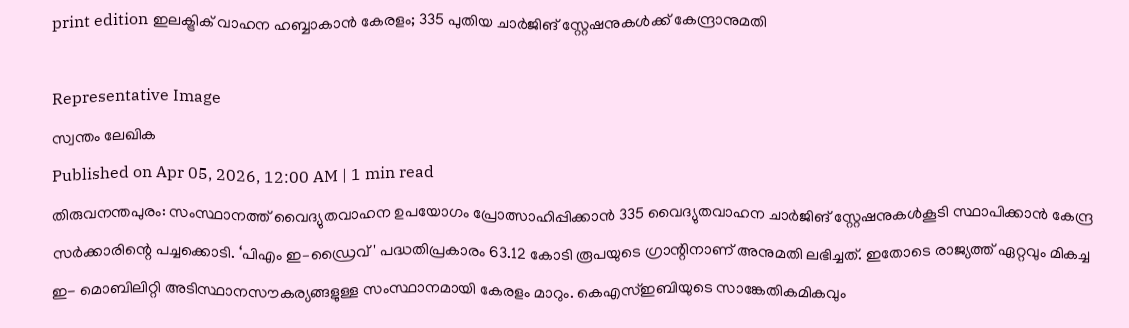print edition ഇലക്ട്രിക് വാഹന ഹബ്ബാകാൻ കേരളം; 335 പുതിയ ചാർജിങ് സ്റ്റേഷനുകൾക്ക് കേന്ദ്രാനുമതി

Representative Image
സ്വന്തം ലേഖിക
Published on Apr 05, 2026, 12:00 AM | 1 min read
തിരുവനന്തപുരം: സംസ്ഥാനത്ത് വൈദ്യുതവാഹന ഉപയോഗം പ്രോത്സാഹിപ്പിക്കാൻ 335 വൈദ്യുതവാഹന ചാർജിങ് സ്റ്റേഷനുകൾകൂടി സ്ഥാപിക്കാൻ കേന്ദ്ര സർക്കാരിന്റെ പച്ചക്കൊടി. ‘പിഎം ഇ–ഡ്രൈവ്' പദ്ധതിപ്രകാരം 63.12 കോടി രൂപയുടെ ഗ്രാന്റിനാണ് അനുമതി ലഭിച്ചത്. ഇതോടെ രാജ്യത്ത് ഏറ്റവും മികച്ച ഇ- മൊബിലിറ്റി അടിസ്ഥാനസൗകര്യങ്ങളുള്ള സംസ്ഥാനമായി കേരളം മാറും. കെഎസ്ഇബിയുടെ സാങ്കേതികമികവും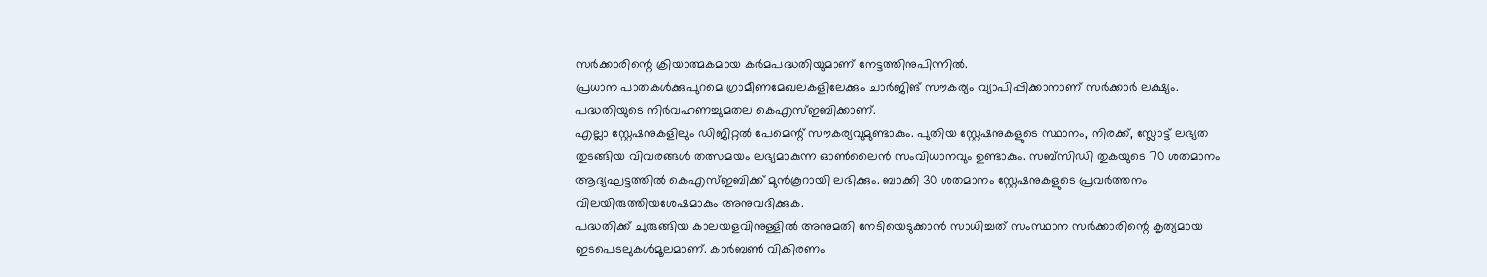സർക്കാരിന്റെ ക്രിയാത്മകമായ കർമപദ്ധതിയുമാണ് നേട്ടത്തിനുപിന്നിൽ.
പ്രധാന പാതകൾക്കുപുറമെ ഗ്രാമീണമേഖലകളിലേക്കും ചാർജിങ് സൗകര്യം വ്യാപിപ്പിക്കാനാണ് സർക്കാർ ലക്ഷ്യം. പദ്ധതിയുടെ നിർവഹണച്ചുമതല കെഎസ്ഇബിക്കാണ്.
എല്ലാ സ്റ്റേഷനുകളിലും ഡിജിറ്റൽ പേമെന്റ് സൗകര്യവുമുണ്ടാകും. പുതിയ സ്റ്റേഷനുകളുടെ സ്ഥാനം, നിരക്ക്, സ്ലോട്ട് ലഭ്യത തുടങ്ങിയ വിവരങ്ങൾ തത്സമയം ലഭ്യമാകുന്ന ഓൺലൈൻ സംവിധാനവും ഉണ്ടാകും. സബ്സിഡി തുകയുടെ 70 ശതമാനം ആദ്യഘട്ടത്തിൽ കെഎസ്ഇബിക്ക് മുൻകൂറായി ലഭിക്കും. ബാക്കി 30 ശതമാനം സ്റ്റേഷനുകളുടെ പ്രവർത്തനം വിലയിരുത്തിയശേഷമാകും അനുവദിക്കുക.
പദ്ധതിക്ക് ചുരുങ്ങിയ കാലയളവിനുള്ളിൽ അനുമതി നേടിയെടുക്കാൻ സാധിച്ചത് സംസ്ഥാന സർക്കാരിന്റെ കൃത്യമായ ഇടപെടലുകൾമൂലമാണ്. കാർബൺ വികിരണം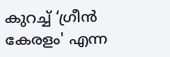കുറച്ച് ‘ഗ്രീൻ കേരളം' എന്ന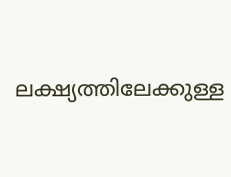ലക്ഷ്യത്തിലേക്കുള്ള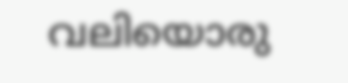വലിയൊരു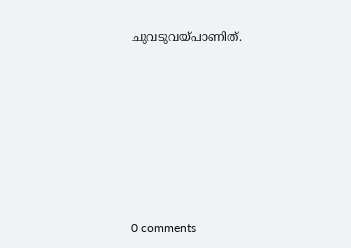ചുവടുവയ്പാണിത്.










0 comments